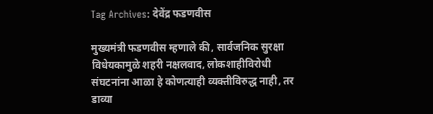Tag Archives: देवेंद्र फडणवीस

मुख्यमंत्री फडणवीस म्हणाले की, सार्वजनिक सुरक्षा विधेयकामुळे शहरी नक्षलवाद, लोकशाहीविरोधी संघटनांना आळा हे कोणत्याही व्यक्तीविरुद्ध नाही, तर डाव्या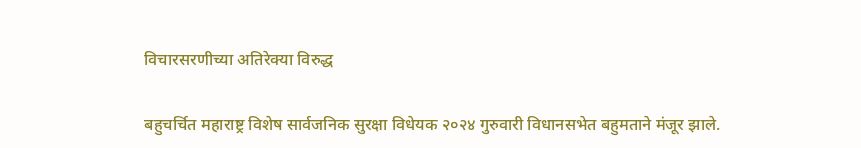विचारसरणीच्या अतिरेक्या विरुद्ध

बहुचर्चित महाराष्ट्र विशेष सार्वजनिक सुरक्षा विधेयक २०२४ गुरुवारी विधानसभेत बहुमताने मंजूर झाले.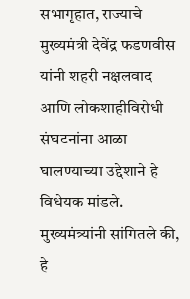सभागृहात, राज्याचे मुख्यमंत्री देवेंद्र फडणवीस यांनी शहरी नक्षलवाद आणि लोकशाहीविरोधी संघटनांना आळा घालण्याच्या उद्देशाने हे विधेयक मांडले. मुख्यमंत्र्यांनी सांगितले की, हे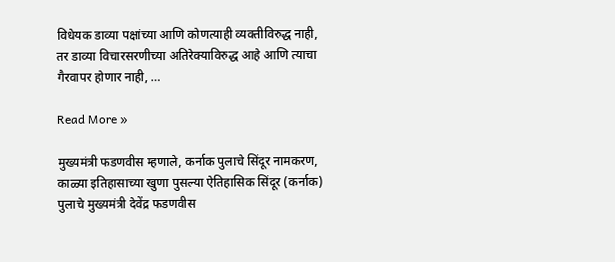विधेयक डाव्या पक्षांच्या आणि कोणत्याही व्यक्तीविरुद्ध नाही, तर डाव्या विचारसरणीच्या अतिरेक्याविरुद्ध आहे आणि त्याचा गैरवापर होणार नाही, …

Read More »

मुख्यमंत्री फडणवीस म्हणाले, कर्नाक पुलाचे सिंदूर नामकरण, काळ्या इतिहासाच्या खुणा पुसल्या ऐतिहासिक सिंदूर (कर्नाक) पुलाचे मुख्यमंत्री देवेंद्र फडणवीस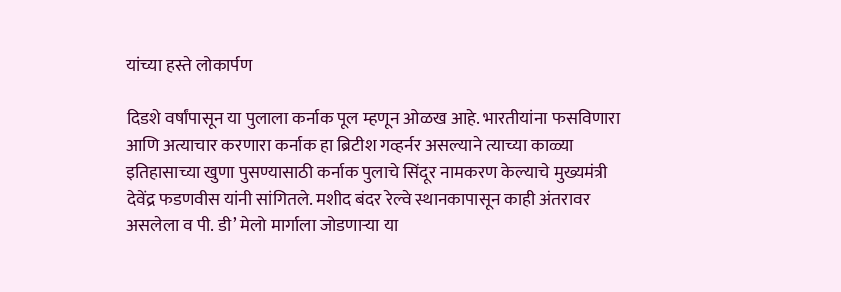यांच्या हस्ते लोकार्पण

दिडशे वर्षांपासून या पुलाला कर्नाक पूल म्हणून ओळख आहे. भारतीयांना फसविणारा आणि अत्याचार करणारा कर्नाक हा ब्रिटीश गव्हर्नर असल्याने त्याच्या काळ्या इतिहासाच्या खुणा पुसण्यासाठी कर्नाक पुलाचे सिंदूर नामकरण केल्याचे मुख्यमंत्री देवेंद्र फडणवीस यांनी सांगितले. मशीद बंदर रेल्वे स्थानकापासून काही अंतरावर असलेला व पी. डी’ मेलो मार्गाला जोडणाऱ्या या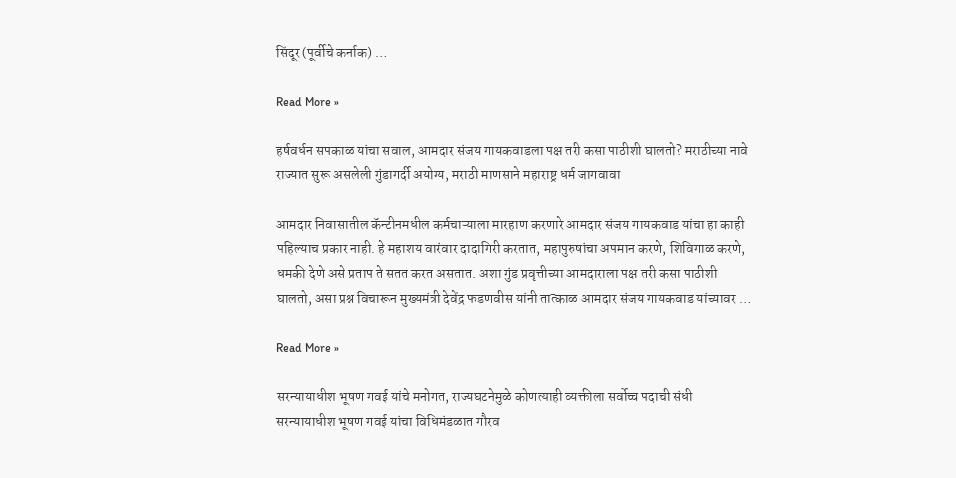सिंदूर (पूर्वीचे कर्नाक) …

Read More »

हर्षवर्धन सपकाळ यांचा सवाल, आमदार संजय गायकवाडला पक्ष तरी कसा पाठीशी घालतो? मराठीच्या नावे राज्यात सुरू असलेली गुंडागर्दी अयोग्य, मराठी माणसाने महाराष्ट्र धर्म जागवावा

आमदार निवासातील कॅन्टीनमधील कर्मचाऱ्याला मारहाण करणारे आमदार संजय गायकवाड यांचा हा काही पहिल्याच प्रकार नाही. हे महाशय वारंवार दादागिरी करतात, महापुरुषांचा अपमान करणे, शिविगाळ करणे, धमकी देणे असे प्रताप ते सतत करत असतात. अशा गुंड प्रवृत्तीच्या आमदाराला पक्ष तरी कसा पाठीशी घालतो, असा प्रश्न विचारून मुख्यमंत्री देवेंद्र फडणवीस यांनी तात्काळ आमदार संजय गायकवाड यांच्यावर …

Read More »

सरन्यायाधीश भूषण गवई यांचे मनोगत, राज्यघटनेमुळे कोणत्याही व्यक्तीला सर्वोच्च पदाची संधी सरन्यायाधीश भूषण गवई यांचा विधिमंडळात गौरव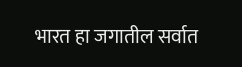भारत हा जगातील सर्वात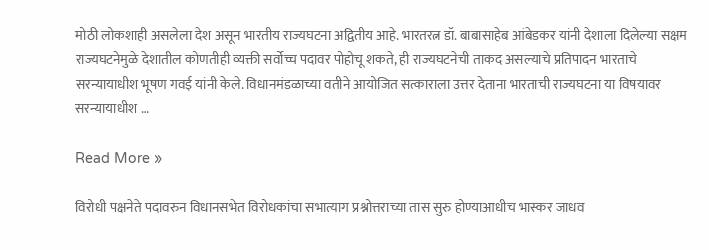मोठी लोकशाही असलेला देश असून भारतीय राज्यघटना अद्वितीय आहे. भारतरत्न डॉ. बाबासाहेब आंबेडकर यांनी देशाला दिलेल्या सक्षम राज्यघटनेमुळे देशातील कोणतीही व्यक्ती सर्वोच्च पदावर पोहोचू शकते, ही राज्यघटनेची ताकद असल्याचे प्रतिपादन भारताचे सरन्यायाधीश भूषण गवई यांनी केले. विधानमंडळाच्या वतीने आयोजित सत्काराला उत्तर देताना भारताची राज्यघटना या विषयावर सरन्यायाधीश …

Read More »

विरोधी पक्षनेते पदावरुन विधानसभेत विरोधकांचा सभात्याग प्रश्नोत्तराच्या तास सुरु होण्याआधीच भास्कर जाधव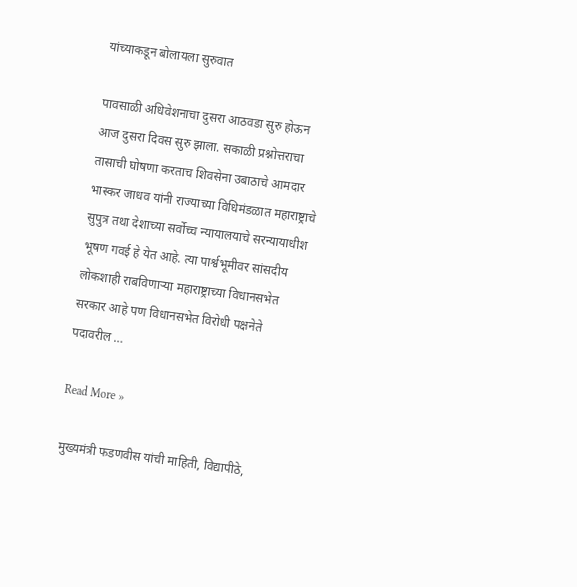यांच्याकडून बोलायला सुरुवात

पावसाळी अधिवेशनाचा दुसरा आठवडा सुरु होऊन आज दुसरा दिवस सुरु झाला. सकाळी प्रश्नोत्तराचा तासाची घोषणा करताच शिवसेना उबाठाचे आमदार भास्कर जाधव यांनी राज्याच्या विधिमंडळात महाराष्ट्राचे सुपुत्र तथा देशाच्या सर्वोच्च न्यायालयाचे सरन्यायाधीश भूषण गवई हे येत आहे. त्या पार्श्वभूमीवर सांसदीय लोकशाही राबविणाऱ्या महाराष्ट्राच्या विधानसभेत सरकार आहे पण विधानसभेत विरोधी पक्षनेते पदावरील …

Read More »

मुख्यमंत्री फडणवीस यांची माहिती, विद्यापीठे,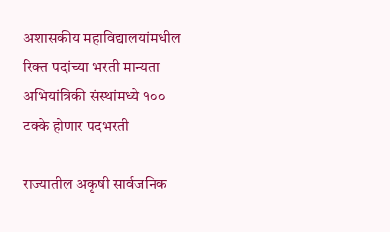अशासकीय महाविद्यालयांमधील रिक्त पदांच्या भरती मान्यता अभियांत्रिकी संस्थांमध्ये १०० टक्के होणार पदभरती

राज्यातील अकृषी सार्वजनिक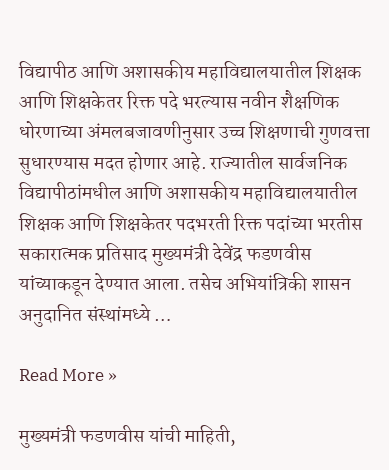विद्यापीठ आणि अशासकीय महाविद्यालयातील शिक्षक आणि शिक्षकेतर रिक्त पदे भरल्यास नवीन शैक्षणिक धोरणाच्या अंमलबजावणीनुसार उच्च शिक्षणाची गुणवत्ता सुधारण्यास मदत होणार आहे. राज्यातील सार्वजनिक विद्यापीठांमधील आणि अशासकीय महाविद्यालयातील शिक्षक आणि शिक्षकेतर पदभरती रिक्त पदांच्या भरतीस सकारात्मक प्रतिसाद मुख्यमंत्री देवेंद्र फडणवीस यांच्याकडून देण्यात आला. तसेच अभियांत्रिकी शासन अनुदानित संस्थांमध्ये …

Read More »

मुख्यमंत्री फडणवीस यांची माहिती,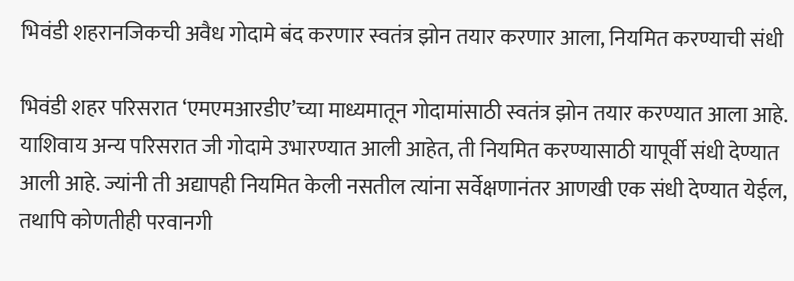भिवंडी शहरानजिकची अवैध गोदामे बंद करणार स्वतंत्र झोन तयार करणार आला, नियमित करण्याची संधी

भिवंडी शहर परिसरात ‘एमएमआरडीए’च्या माध्यमातून गोदामांसाठी स्वतंत्र झोन तयार करण्यात आला आहे. याशिवाय अन्य परिसरात जी गोदामे उभारण्यात आली आहेत, ती नियमित करण्यासाठी यापूर्वी संधी देण्यात आली आहे. ज्यांनी ती अद्यापही नियमित केली नसतील त्यांना सर्वेक्षणानंतर आणखी एक संधी देण्यात येईल, तथापि कोणतीही परवानगी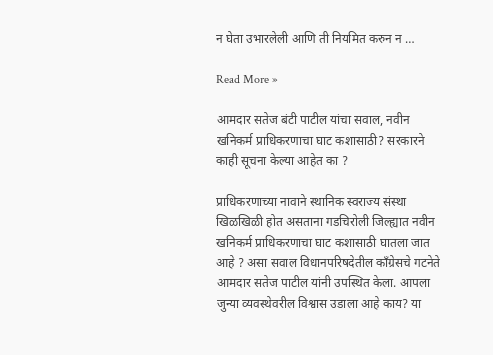न घेता उभारलेली आणि ती नियमित करुन न …

Read More »

आमदार सतेज बंटी पाटील यांचा सवाल, नवीन खनिकर्म प्राधिकरणाचा घाट कशासाठी? सरकारने काही सूचना केल्या आहेत का ?

प्राधिकरणाच्या नावाने स्थानिक स्वराज्य संस्था खिळखिळी होत असताना गडचिरोली जिल्ह्यात नवीन खनिकर्म प्राधिकरणाचा घाट कशासाठी घातला जात आहे ? असा सवाल विधानपरिषदेतील काँग्रेसचे गटनेते आमदार सतेज पाटील यांनी उपस्थित केला. आपला जुन्या व्यवस्थेवरील विश्वास उडाला आहे काय? या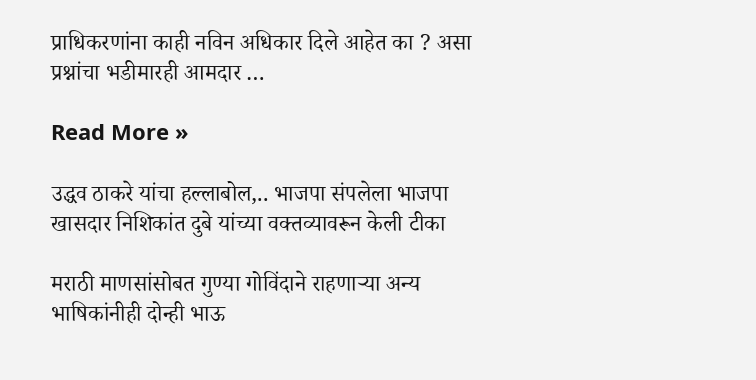प्राधिकरणांना काही नविन अधिकार दिले आहेत का ? असा प्रश्नांचा भडीमारही आमदार …

Read More »

उद्धव ठाकरे यांचा हल्लाबोल,.. भाजपा संपलेला भाजपा खासदार निशिकांत दुबे यांच्या वक्तव्यावरून केली टीका

मराठी माणसांसोबत गुण्या गोविंदाने राहणाऱ्या अन्य भाषिकांनीही दोन्ही भाऊ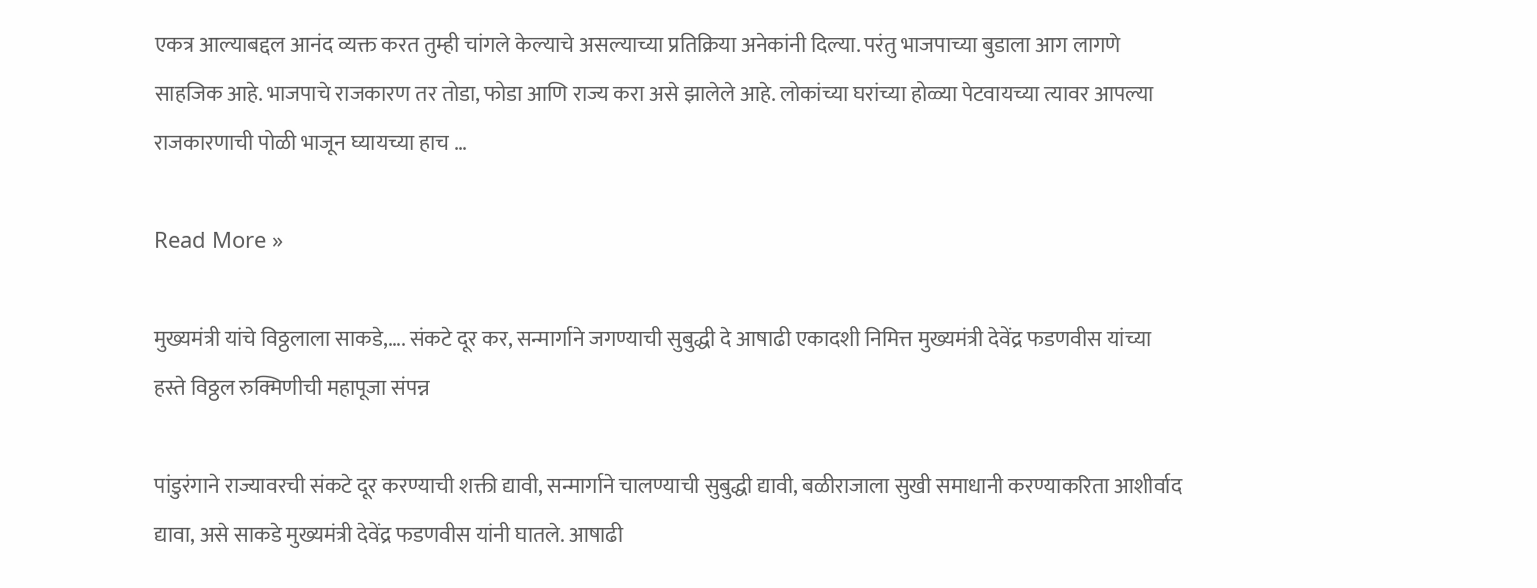एकत्र आल्याबद्दल आनंद व्यक्त करत तुम्ही चांगले केल्याचे असल्याच्या प्रतिक्रिया अनेकांनी दिल्या. परंतु भाजपाच्या बुडाला आग लागणे साहजिक आहे. भाजपाचे राजकारण तर तोडा, फोडा आणि राज्य करा असे झालेले आहे. लोकांच्या घरांच्या होळ्या पेटवायच्या त्यावर आपल्या राजकारणाची पोळी भाजून घ्यायच्या हाच …

Read More »

मुख्यमंत्री यांचे विठ्ठलाला साकडे,…. संकटे दूर कर, सन्मार्गाने जगण्याची सुबुद्धी दे आषाढी एकादशी निमित्त मुख्यमंत्री देवेंद्र फडणवीस यांच्या हस्ते विठ्ठल रुक्मिणीची महापूजा संपन्न

पांडुरंगाने राज्यावरची संकटे दूर करण्याची शक्ती द्यावी, सन्मार्गाने चालण्याची सुबुद्धी द्यावी, बळीराजाला सुखी समाधानी करण्याकरिता आशीर्वाद द्यावा, असे साकडे मुख्यमंत्री देवेंद्र फडणवीस यांनी घातले. आषाढी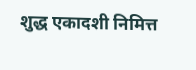शुद्ध एकादशी निमित्त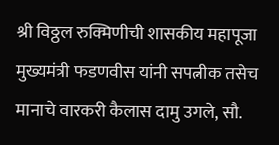श्री विठ्ठल रुक्मिणीची शासकीय महापूजा मुख्यमंत्री फडणवीस यांनी सपत्नीक तसेच मानाचे वारकरी कैलास दामु उगले, सौ.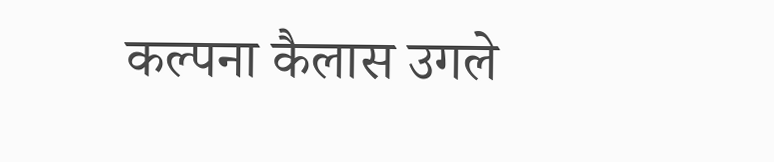कल्पना कैलास उगले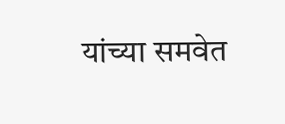यांच्या समवेत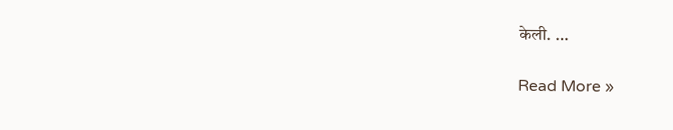केली. …

Read More »